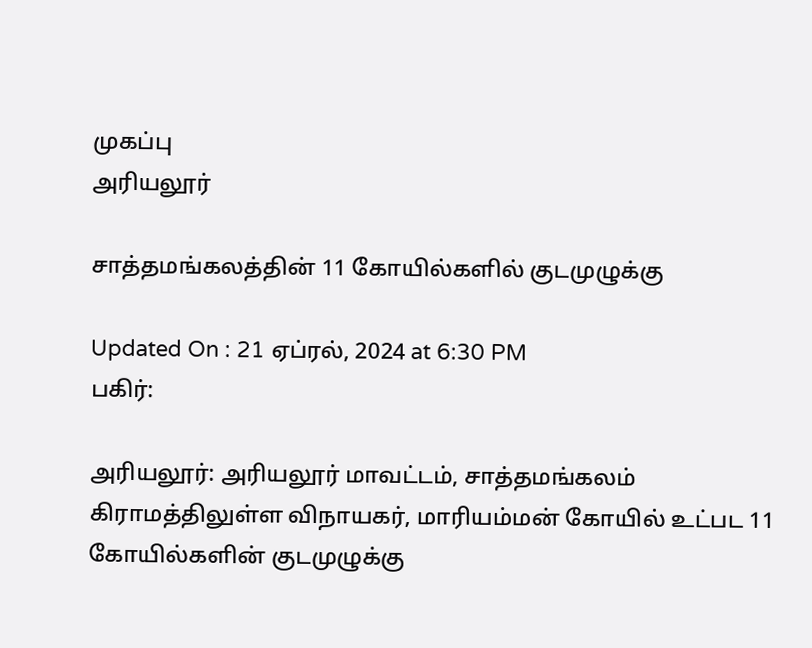முகப்பு
அரியலூர்

சாத்தமங்கலத்தின் 11 கோயில்களில் குடமுழுக்கு

Updated On : 21 ஏப்ரல், 2024 at 6:30 PM
பகிர்:

அரியலூர்: அரியலூர் மாவட்டம், சாத்தமங்கலம் கிராமத்திலுள்ள விநாயகர், மாரியம்மன் கோயில் உட்பட 11 கோயில்களின் குடமுழுக்கு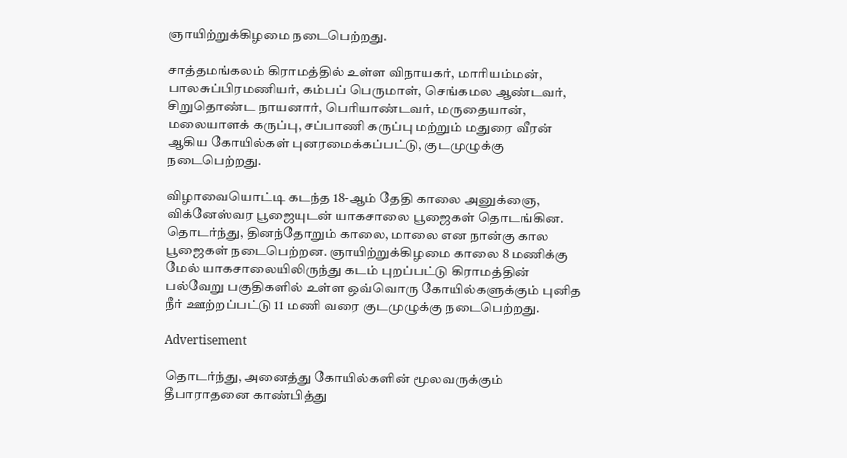ஞாயிற்றுக்கிழமை நடைபெற்றது.

சாத்தமங்கலம் கிராமத்தில் உள்ள விநாயகர், மாரியம்மன், பாலசுப்பிரமணியர், கம்பப் பெருமாள், செங்கமல ஆண்டவர், சிறுதொண்ட நாயனார், பெரியாண்டவர், மருதையான், மலையாளக் கருப்பு, சப்பாணி கருப்பு மற்றும் மதுரை வீரன் ஆகிய கோயில்கள் புனரமைக்கப்பட்டு, குடமுழுக்கு நடைபெற்றது.

விழாவையொட்டி கடந்த 18-ஆம் தேதி காலை அனுக்ஞை, விக்னேஸ்வர பூஜையுடன் யாகசாலை பூஜைகள் தொடங்கின. தொடர்ந்து, தினந்தோறும் காலை, மாலை என நான்கு கால பூஜைகள் நடைபெற்றன. ஞாயிற்றுக்கிழமை காலை 8 மணிக்கு மேல் யாகசாலையிலிருந்து கடம் புறப்பட்டு கிராமத்தின் பல்வேறு பகுதிகளில் உள்ள ஒவ்வொரு கோயில்களுக்கும் புனித நீர் ஊற்றப்பட்டு 11 மணி வரை குடமுழுக்கு நடைபெற்றது.

Advertisement

தொடர்ந்து, அனைத்து கோயில்களின் மூலவருக்கும் தீபாராதனை காண்பித்து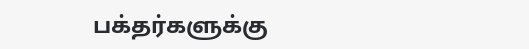பக்தர்களுக்கு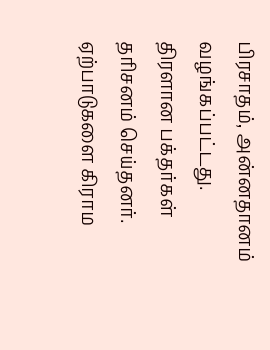பிரசாதம், அன்னதானம் வழங்கப்பட்டது. திரளான பக்தர்கள் தரிசனம் செய்தனர். ஏற்பாடுகளை கிராம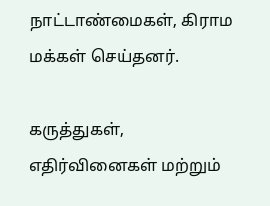நாட்டாண்மைகள், கிராம மக்கள் செய்தனர்.

கருத்துகள், எதிர்வினைகள் மற்றும்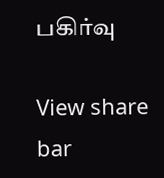பகிர்வு

View share bar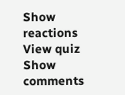Show reactions
View quiz
Show comments